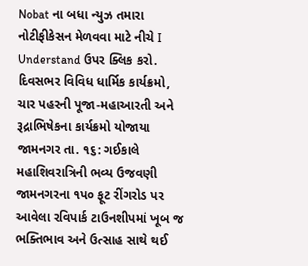Nobat ના બધા ન્યુઝ તમારા નોટીફીકેસન મેળવવા માટે નીચે I Understand ઉપર ક્લિક કરો.
દિવસભર વિવિધ ધાર્મિક કાર્યક્રમો, ચાર પહરની પૂજા-મહાઆરતી અને રૂદ્રાભિષેકના કાર્યક્રમો યોજાયા
જામનગર તા. ૧૬: ગઈકાલે મહાશિવરાત્રિની ભવ્ય ઉજવણી જામનગરના ૧પ૦ ફૂટ રીંગરોડ પર આવેલા રવિપાર્ક ટાઉનશીપમાં ખૂબ જ ભક્તિભાવ અને ઉત્સાહ સાથે થઈ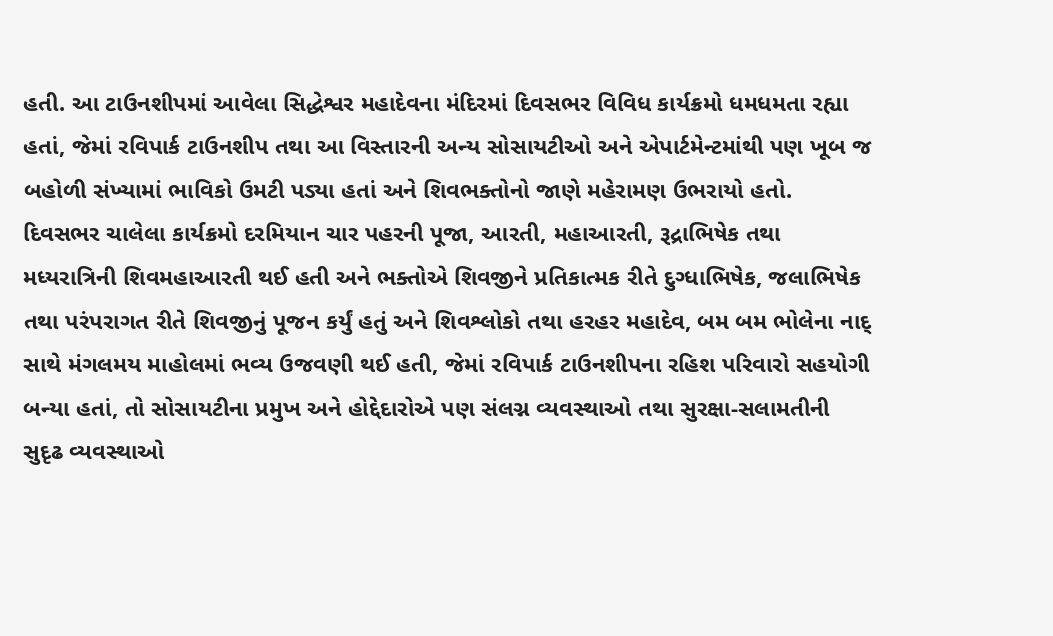હતી. આ ટાઉનશીપમાં આવેલા સિદ્ધેશ્વર મહાદેવના મંદિરમાં દિવસભર વિવિધ કાર્યક્રમો ધમધમતા રહ્યા હતાં, જેમાં રવિપાર્ક ટાઉનશીપ તથા આ વિસ્તારની અન્ય સોસાયટીઓ અને એપાર્ટમેન્ટમાંથી પણ ખૂબ જ બહોળી સંખ્યામાં ભાવિકો ઉમટી પડ્યા હતાં અને શિવભક્તોનો જાણે મહેરામણ ઉભરાયો હતો.
દિવસભર ચાલેલા કાર્યક્રમો દરમિયાન ચાર પહરની પૂજા, આરતી, મહાઆરતી, રૂદ્રાભિષેક તથા મધ્યરાત્રિની શિવમહાઆરતી થઈ હતી અને ભક્તોએ શિવજીને પ્રતિકાત્મક રીતે દુગ્ધાભિષેક, જલાભિષેક તથા પરંપરાગત રીતે શિવજીનું પૂજન કર્યું હતું અને શિવશ્લોકો તથા હરહર મહાદેવ, બમ બમ ભોલેના નાદ્ સાથે મંગલમય માહોલમાં ભવ્ય ઉજવણી થઈ હતી, જેમાં રવિપાર્ક ટાઉનશીપના રહિશ પરિવારો સહયોગી બન્યા હતાં, તો સોસાયટીના પ્રમુખ અને હોદ્દેદારોએ પણ સંલગ્ન વ્યવસ્થાઓ તથા સુરક્ષા-સલામતીની સુદૃઢ વ્યવસ્થાઓ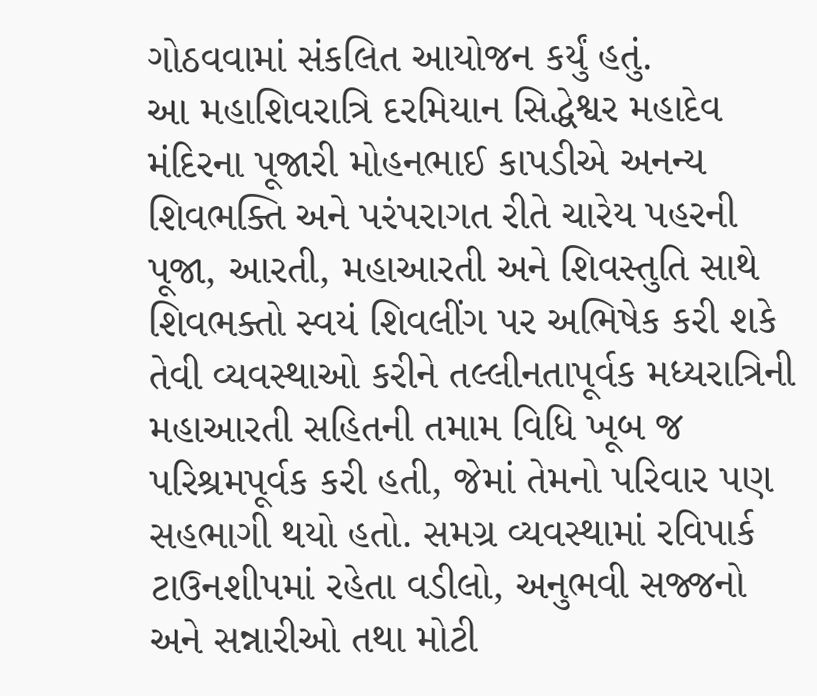ગોઠવવામાં સંકલિત આયોજન કર્યું હતું.
આ મહાશિવરાત્રિ દરમિયાન સિદ્ધેશ્વર મહાદેવ મંદિરના પૂજારી મોહનભાઈ કાપડીએ અનન્ય શિવભક્તિ અને પરંપરાગત રીતે ચારેય પહરની પૂજા, આરતી, મહાઆરતી અને શિવસ્તુતિ સાથે શિવભક્તો સ્વયં શિવલીંગ પર અભિષેક કરી શકે તેવી વ્યવસ્થાઓ કરીને તલ્લીનતાપૂર્વક મધ્યરાત્રિની મહાઆરતી સહિતની તમામ વિધિ ખૂબ જ પરિશ્રમપૂર્વક કરી હતી, જેમાં તેમનો પરિવાર પણ સહભાગી થયો હતો. સમગ્ર વ્યવસ્થામાં રવિપાર્ક ટાઉનશીપમાં રહેતા વડીલો, અનુભવી સજ્જનો અને સન્નારીઓ તથા મોટી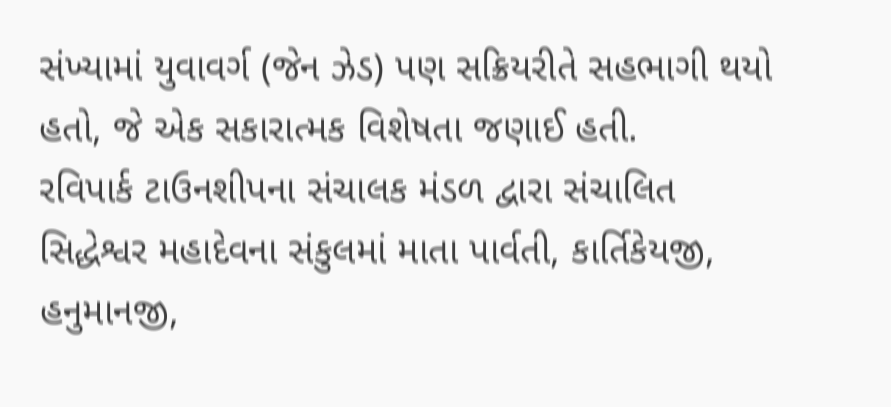સંખ્યામાં યુવાવર્ગ (જેન ઝેડ) પણ સક્રિયરીતે સહભાગી થયો હતો, જે એક સકારાત્મક વિશેષતા જણાઈ હતી.
રવિપાર્ક ટાઉનશીપના સંચાલક મંડળ દ્વારા સંચાલિત સિદ્ધેશ્વર મહાદેવના સંકુલમાં માતા પાર્વતી, કાર્તિકેયજી, હનુમાનજી,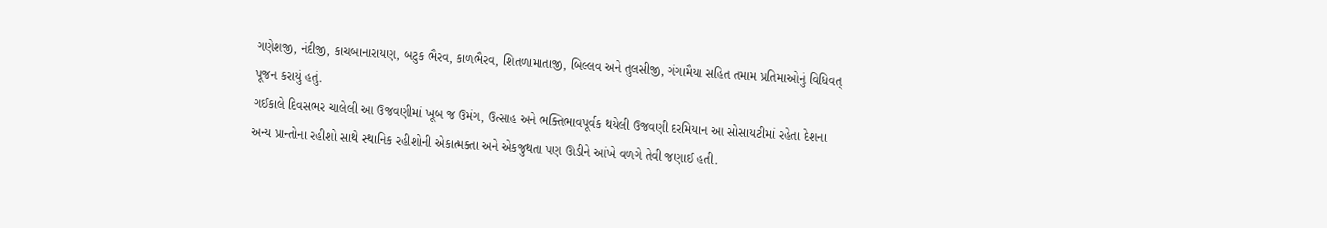ગણેશજી, નંદીજી, કાચબાનારાયણ, બટુક ભૈરવ, કાળભૈરવ, શિતળામાતાજી, બિલ્લવ અને તુલસીજી, ગંગામૈયા સહિત તમામ પ્રતિમાઓનું વિધિવત્ પૂજન કરાયું હતું.
ગઈકાલે દિવસભર ચાલેલી આ ઉજવણીમાં ખૂબ જ ઉમંગ, ઉત્સાહ અને ભક્તિભાવપૂર્વક થયેલી ઉજવણી દરમિયાન આ સોસાયટીમાં રહેતા દેશના અન્ય પ્રાન્તોના રહીશો સાથે સ્થાનિક રહીશોની એકાત્મક્તા અને એકજુથતા પણ ઊડીને આંખે વળગે તેવી જણાઈ હતી.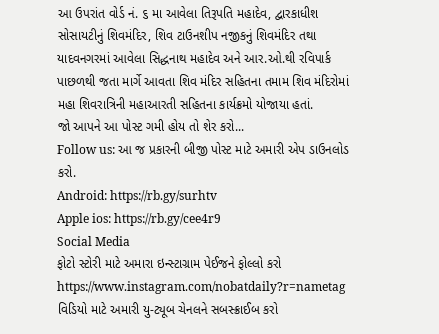આ ઉપરાંત વોર્ડ નં. ૬ મા આવેલા તિરૂપતિ મહાદેવ, દ્વારકાધીશ સોસાયટીનું શિવમંદિર, શિવ ટાઉનશીપ નજીકનું શિવમંદિર તથા યાદવનગરમાં આવેલા સિદ્ધનાથ મહાદેવ અને આર.ઓ.થી રવિપાર્ક પાછળથી જતા માર્ગે આવતા શિવ મંદિર સહિતના તમામ શિવ મંદિરોમાં મહા શિવરાત્રિની મહાઆરતી સહિતના કાર્યક્રમો યોજાયા હતાં.
જો આપને આ પોસ્ટ ગમી હોય તો શેર કરો...
Follow us: આ જ પ્રકારની બીજી પોસ્ટ માટે અમારી એપ ડાઉનલોડ કરો.
Android: https://rb.gy/surhtv
Apple ios: https://rb.gy/cee4r9
Social Media
ફોટો સ્ટોરી માટે અમારા ઇન્સ્ટાગ્રામ પેઈજને ફોલ્લો કરો
https://www.instagram.com/nobatdaily?r=nametag
વિડિયો માટે અમારી યુ-ટ્યૂબ ચેનલને સબસ્ક્રાઈબ કરો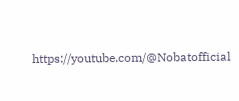https://youtube.com/@Nobatofficial